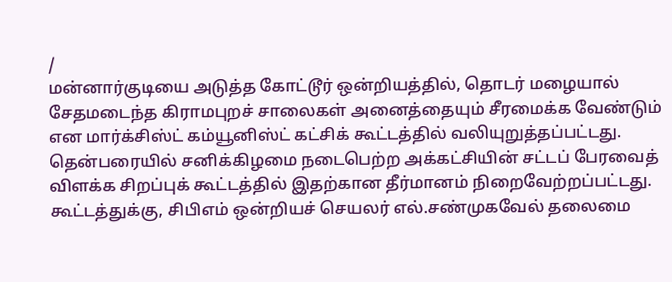/
மன்னார்குடியை அடுத்த கோட்டூர் ஒன்றியத்தில், தொடர் மழையால் சேதமடைந்த கிராமபுறச் சாலைகள் அனைத்தையும் சீரமைக்க வேண்டும் என மார்க்சிஸ்ட் கம்யூனிஸ்ட் கட்சிக் கூட்டத்தில் வலியுறுத்தப்பட்டது.
தென்பரையில் சனிக்கிழமை நடைபெற்ற அக்கட்சியின் சட்டப் பேரவைத் விளக்க சிறப்புக் கூட்டத்தில் இதற்கான தீர்மானம் நிறைவேற்றப்பட்டது. கூட்டத்துக்கு, சிபிஎம் ஒன்றியச் செயலர் எல்.சண்முகவேல் தலைமை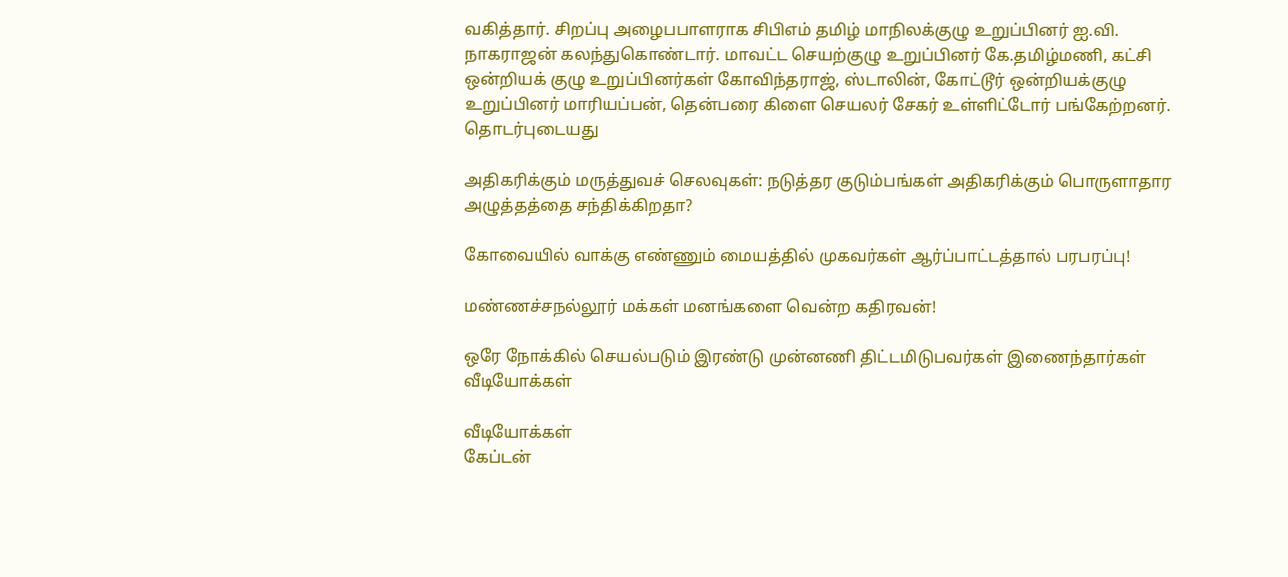வகித்தார். சிறப்பு அழைபபாளராக சிபிஎம் தமிழ் மாநிலக்குழு உறுப்பினர் ஐ.வி. நாகராஜன் கலந்துகொண்டார். மாவட்ட செயற்குழு உறுப்பினர் கே.தமிழ்மணி, கட்சி ஒன்றியக் குழு உறுப்பினர்கள் கோவிந்தராஜ், ஸ்டாலின், கோட்டூர் ஒன்றியக்குழு உறுப்பினர் மாரியப்பன், தென்பரை கிளை செயலர் சேகர் உள்ளிட்டோர் பங்கேற்றனர்.
தொடர்புடையது

அதிகரிக்கும் மருத்துவச் செலவுகள்: நடுத்தர குடும்பங்கள் அதிகரிக்கும் பொருளாதார அழுத்தத்தை சந்திக்கிறதா?

கோவையில் வாக்கு எண்ணும் மையத்தில் முகவர்கள் ஆர்ப்பாட்டத்தால் பரபரப்பு!

மண்ணச்சநல்லூர் மக்கள் மனங்களை வென்ற கதிரவன்!

ஒரே நோக்கில் செயல்படும் இரண்டு முன்னணி திட்டமிடுபவர்கள் இணைந்தார்கள்
வீடியோக்கள்

வீடியோக்கள்
கேப்டன்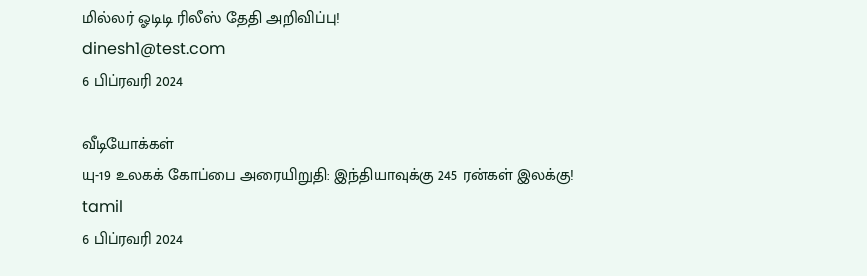மில்லர் ஓடிடி ரிலீஸ் தேதி அறிவிப்பு!
dinesh1@test.com
6 பிப்ரவரி 2024

வீடியோக்கள்
யு-19 உலகக் கோப்பை அரையிறுதி: இந்தியாவுக்கு 245 ரன்கள் இலக்கு!
tamil
6 பிப்ரவரி 2024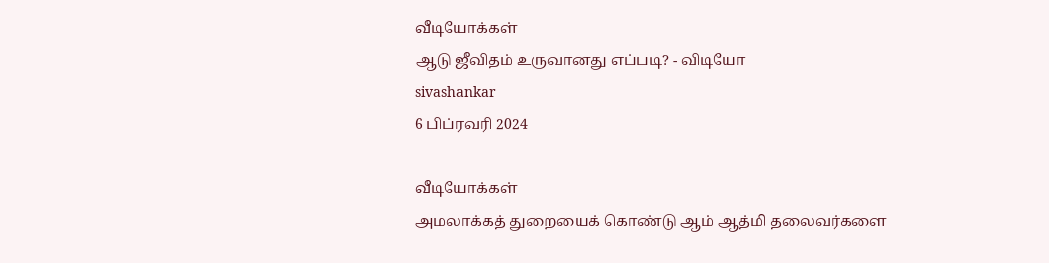வீடியோக்கள்
ஆடு ஜீவிதம் உருவானது எப்படி? - விடியோ
sivashankar
6 பிப்ரவரி 2024

வீடியோக்கள்
அமலாக்கத் துறையைக் கொண்டு ஆம் ஆத்மி தலைவர்களை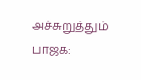அச்சுறுத்தும் பாஜக: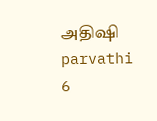அதிஷி
parvathi
6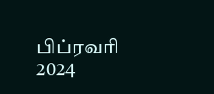பிப்ரவரி 2024